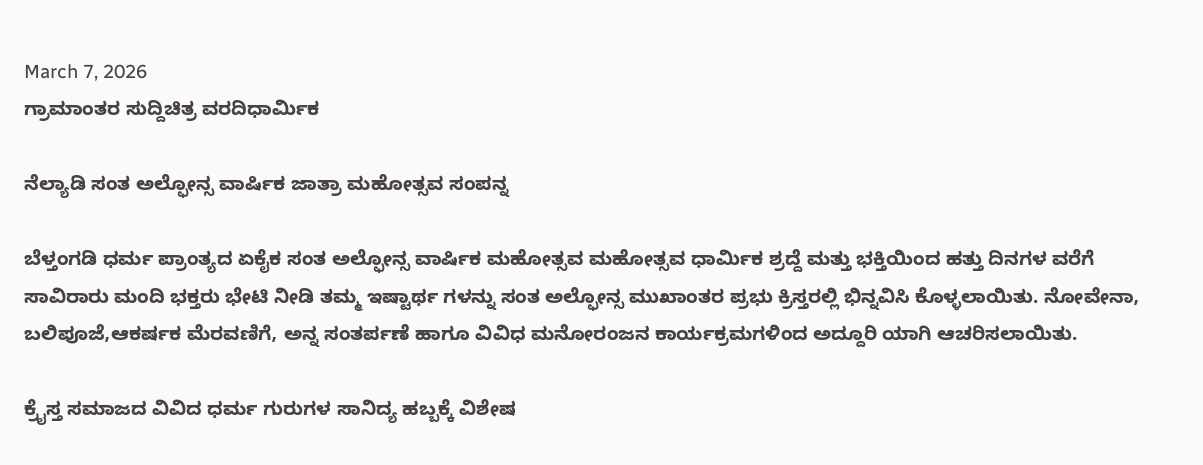March 7, 2026
ಗ್ರಾಮಾಂತರ ಸುದ್ದಿಚಿತ್ರ ವರದಿಧಾರ್ಮಿಕ

ನೆಲ್ಯಾಡಿ ಸಂತ ಅಲ್ಫೋನ್ಸ ವಾರ್ಷಿಕ ಜಾತ್ರಾ ಮಹೋತ್ಸವ ಸಂಪನ್ನ

ಬೆಳ್ತಂಗಡಿ ಧರ್ಮ ಪ್ರಾಂತ್ಯದ ಏಕೈಕ ಸಂತ ಅಲ್ಫೋನ್ಸ ವಾರ್ಷಿಕ ಮಹೋತ್ಸವ ಮಹೋತ್ಸವ ಧಾರ್ಮಿಕ ಶ್ರದ್ದೆ ಮತ್ತು ಭಕ್ತಿಯಿಂದ ಹತ್ತು ದಿನಗಳ ವರೆಗೆ ಸಾವಿರಾರು ಮಂದಿ ಭಕ್ತರು ಭೇಟಿ ನೀಡಿ ತಮ್ಮ ಇಷ್ಟಾರ್ಥ ಗಳನ್ನು ಸಂತ ಅಲ್ಫೋನ್ಸ ಮುಖಾಂತರ ಪ್ರಭು ಕ್ರಿಸ್ತರಲ್ಲಿ ಭಿನ್ನವಿಸಿ ಕೊಳ್ಳಲಾಯಿತು. ನೋವೇನಾ, ಬಲಿಪೂಜೆ,ಆಕರ್ಷಕ ಮೆರವಣಿಗೆ, ಅನ್ನ ಸಂತರ್ಪಣೆ ಹಾಗೂ ವಿವಿಧ ಮನೋರಂಜನ ಕಾರ್ಯಕ್ರಮಗಳಿಂದ ಅದ್ದೂರಿ ಯಾಗಿ ಆಚರಿಸಲಾಯಿತು.

ಕ್ರೈಸ್ತ ಸಮಾಜದ ವಿವಿದ ಧರ್ಮ ಗುರುಗಳ ಸಾನಿದ್ಯ ಹಬ್ಬಕ್ಕೆ ವಿಶೇಷ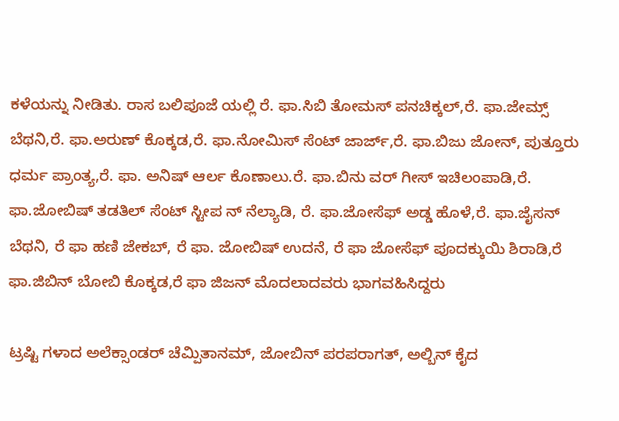ಕಳೆಯನ್ನು ನೀಡಿತು. ರಾಸ ಬಲಿಪೂಜೆ ಯಲ್ಲಿ ರೆ. ಫಾ.ಸಿಬಿ ತೋಮಸ್ ಪನಚಿಕ್ಕಲ್,ರೆ. ಫಾ.ಜೇಮ್ಸ್ ಬೆಥನಿ,ರೆ. ಫಾ.ಅರುಣ್ ಕೊಕ್ಕಡ,ರೆ. ಫಾ.ನೋಮಿಸ್ ಸೆಂಟ್ ಜಾರ್ಜ್,ರೆ. ಫಾ.ಬಿಜು ಜೋನ್, ಪುತ್ತೂರು ಧರ್ಮ ಪ್ರಾಂತ್ಯ,ರೆ. ಫಾ. ಅನಿಷ್ ಆರ್ಲ ಕೊಣಾಲು.ರೆ. ಫಾ.ಬಿನು ವರ್ ಗೀಸ್ ಇಚಿಲಂಪಾಡಿ,ರೆ. ಫಾ.ಜೋಬಿಷ್ ತಡತಿಲ್ ಸೆಂಟ್ ಸ್ಟೀಪ ನ್ ನೆಲ್ಯಾಡಿ, ರೆ. ಫಾ.ಜೋಸೆಫ್ ಅಡ್ಡ ಹೊಳೆ,ರೆ. ಫಾ.ಜೈಸನ್ ಬೆಥನಿ, ರೆ ಫಾ ಹಣಿ ಜೇಕಬ್, ರೆ ಫಾ. ಜೋಬಿಷ್ ಉದನೆ, ರೆ ಫಾ ಜೋಸೆಫ್ ಪೂದಕ್ಕುಯಿ ಶಿರಾಡಿ,ರೆ ಫಾ.ಜಿಬಿನ್ ಬೋಬಿ ಕೊಕ್ಕಡ,ರೆ ಫಾ ಜಿಜನ್ ಮೊದಲಾದವರು ಭಾಗವಹಿಸಿದ್ದರು

ಟ್ರಷ್ಟಿ ಗಳಾದ ಅಲೆಕ್ಸಾಂಡರ್ ಚೆಮ್ಪಿತಾನಮ್, ಜೋಬಿನ್ ಪರಪರಾಗತ್, ಅಲ್ಬಿನ್ ಕೈದ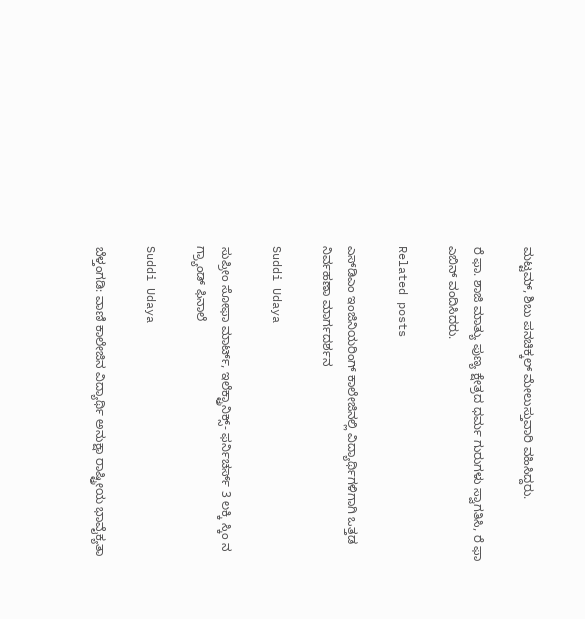ಮಟ್ಟಮ್, ಶಿಬು ಪನಚಿಕ್ಕಲ್ ಮೇಲುಸ್ತುವಾರಿ ವಹಿಸಿದ್ದರು.

ರೆ ಫಾ. ಶಾಜಿ ಮಾತ್ಯು ಪುಣ್ಯ ಕ್ಷೇತ್ರದ ಧರ್ಮ ಗುರುಗಳು ಸ್ವಾಗತಿಸಿ, ರೆ ಫಾ ಎಬಿನ್ ವಂದಿಸಿದರು.

Related posts

ಎಸ್‌ಡಿಎಂ ಇಂಜಿನಿಯರಿಂಗ್ ಕಾಲೇಜಿನಲ್ಲಿ ವಿದ್ಯಾರ್ಥಿಗಳಿಗಾಗಿ ಒತ್ತಡ ನಿರ್ವಹಣಾ ಮಾರ್ಗದರ್ಶನ

Suddi Udaya

ಸುಪ್ರೀಂ ಸೋಫಾ ಮಾರ್ಟ್, ಇಲೆಕ್ಟ್ರಾನಿಕ್ಸ್- ಫರ್ನಿಚರ್ಸ್ 3 ಲಕ್ಕಿ ಸ್ಕಿಂ ನ ಗ್ರ್ಯಾಂಡ್ ಫಿನಾಲೆ

Suddi Udaya

ಬೆಳ್ತಂಗಡಿ: ವಾಣಿ ಕಾಲೇಜಿನ ವಿದ್ಯಾರ್ಥಿ ಅನುಕ್ಷಾ ರಾಷ್ಟ್ರೀಯ ಭಾವೈಕ್ಯತಾ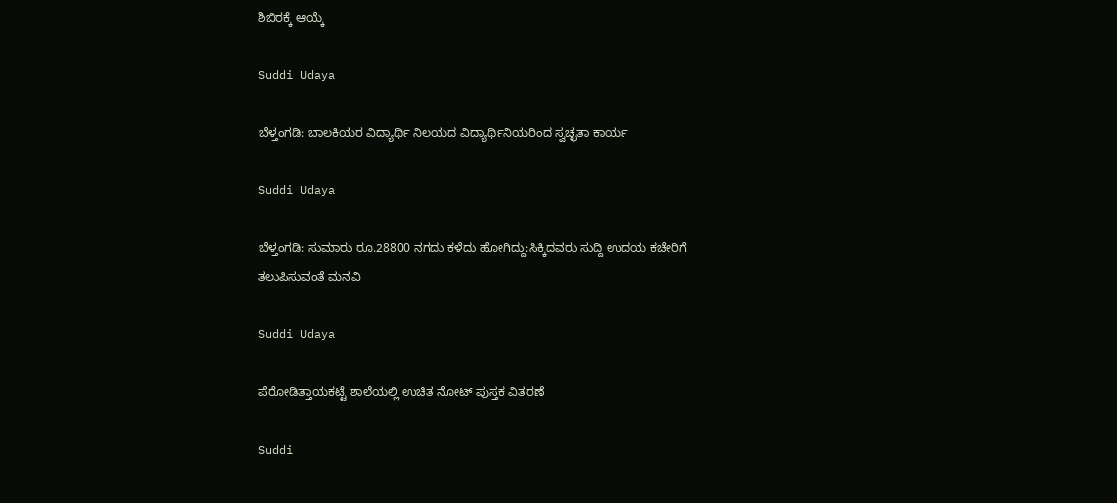ಶಿಬಿರಕ್ಕೆ ಆಯ್ಕೆ

Suddi Udaya

ಬೆಳ್ತಂಗಡಿ: ಬಾಲಕಿಯರ ವಿದ್ಯಾರ್ಥಿ ನಿಲಯದ ವಿದ್ಯಾರ್ಥಿನಿಯರಿಂದ ಸ್ವಚ್ಛತಾ ಕಾರ್ಯ

Suddi Udaya

ಬೆಳ್ತಂಗಡಿ: ಸುಮಾರು ರೂ.28800 ನಗದು ಕಳೆದು ಹೋಗಿದ್ದು:ಸಿಕ್ಕಿದವರು ಸುದ್ದಿ ಉದಯ ಕಚೇರಿಗೆ ತಲುಪಿಸುವಂತೆ ಮನವಿ

Suddi Udaya

ಪೆರೋಡಿತ್ತಾಯಕಟ್ಟೆ ಶಾಲೆಯಲ್ಲಿ ಉಚಿತ ನೋಟ್ ಪುಸ್ತಕ ವಿತರಣೆ

Suddi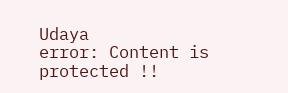Udaya
error: Content is protected !!